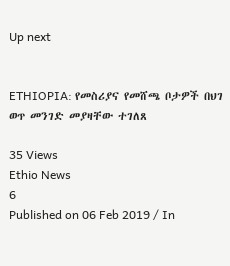Up next


ETHIOPIA: የመስሪያና የመሸጫ ቦታዎች በህገ ወጥ መንገድ መያዛቸው ተገለጸ

35 Views
Ethio News
6
Published on 06 Feb 2019 / In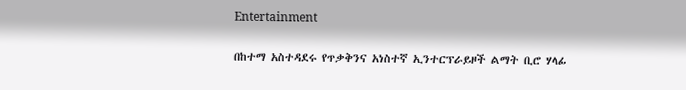Entertainment

በከተማ አስተዳደሩ የጥቃቅንና አነስተኛ ኢንተርፕራይዞች ልማት ቢሮ ሃላፊ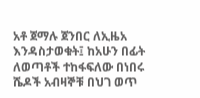አቶ ጀማሉ ጀንበር ለኢዜአ እንዳስታወቁት፤ ከአሁን በፊት ለወጣቶች ተከፋፍለው በነበሩ ሼዶች አብዛኞቹ በህገ ወጥ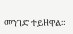መንገድ ተይዘዋል።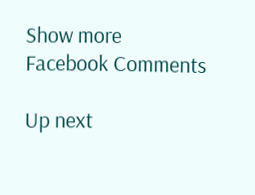Show more
Facebook Comments

Up next